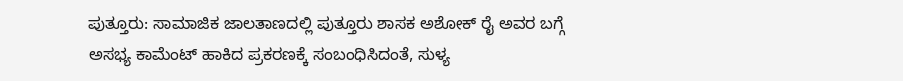ಪುತ್ತೂರು: ಸಾಮಾಜಿಕ ಜಾಲತಾಣದಲ್ಲಿ ಪುತ್ತೂರು ಶಾಸಕ ಅಶೋಕ್ ರೈ ಅವರ ಬಗ್ಗೆ ಅಸಭ್ಯ ಕಾಮೆಂಟ್‌ ಹಾಕಿದ ಪ್ರಕರಣಕ್ಕೆ ಸಂಬಂಧಿಸಿದಂತೆ, ಸುಳ್ಯ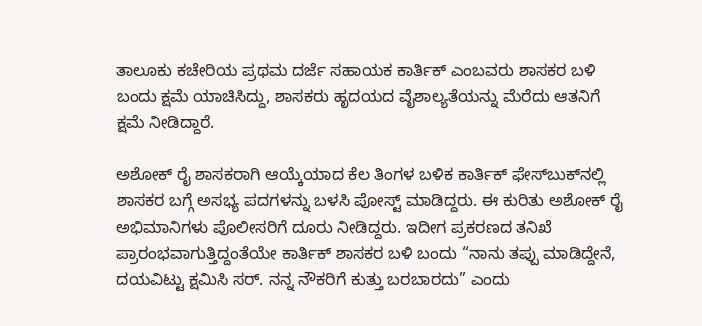ತಾಲೂಕು ಕಚೇರಿಯ ಪ್ರಥಮ ದರ್ಜೆ ಸಹಾಯಕ ಕಾರ್ತಿಕ್ ಎಂಬವರು ಶಾಸಕರ ಬಳಿ ಬಂದು ಕ್ಷಮೆ ಯಾಚಿಸಿದ್ದು, ಶಾಸಕರು ಹೃದಯದ ವೈಶಾಲ್ಯತೆಯನ್ನು ಮೆರೆದು ಆತನಿಗೆ ಕ್ಷಮೆ ನೀಡಿದ್ದಾರೆ.

ಅಶೋಕ್ ರೈ ಶಾಸಕರಾಗಿ ಆಯ್ಕೆಯಾದ ಕೆಲ ತಿಂಗಳ ಬಳಿಕ ಕಾರ್ತಿಕ್ ಫೇಸ್‌ಬುಕ್‌ನಲ್ಲಿ ಶಾಸಕರ ಬಗ್ಗೆ ಅಸಭ್ಯ ಪದಗಳನ್ನು ಬಳಸಿ ಪೋಸ್ಟ್ ಮಾಡಿದ್ದರು. ಈ ಕುರಿತು ಅಶೋಕ್ ರೈ ಅಭಿಮಾನಿಗಳು ಪೊಲೀಸರಿಗೆ ದೂರು ನೀಡಿದ್ದರು. ಇದೀಗ ಪ್ರಕರಣದ ತನಿಖೆ ಪ್ರಾರಂಭವಾಗುತ್ತಿದ್ದಂತೆಯೇ ಕಾರ್ತಿಕ್ ಶಾಸಕರ ಬಳಿ ಬಂದು “ನಾನು ತಪ್ಪು ಮಾಡಿದ್ದೇನೆ, ದಯವಿಟ್ಟು ಕ್ಷಮಿಸಿ ಸರ್. ನನ್ನ ನೌಕರಿಗೆ ಕುತ್ತು ಬರಬಾರದು” ಎಂದು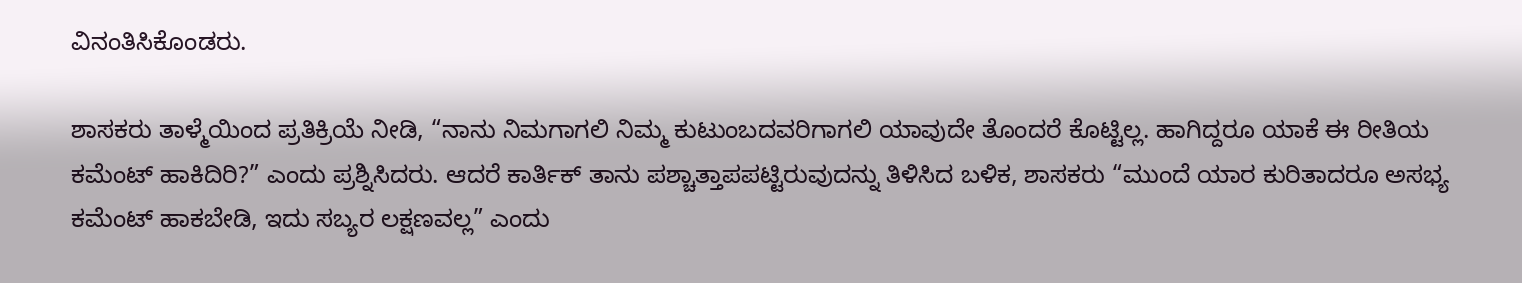ವಿನಂತಿಸಿಕೊಂಡರು.

ಶಾಸಕರು ತಾಳ್ಮೆಯಿಂದ ಪ್ರತಿಕ್ರಿಯೆ ನೀಡಿ, “ನಾನು ನಿಮಗಾಗಲಿ ನಿಮ್ಮ ಕುಟುಂಬದವರಿಗಾಗಲಿ ಯಾವುದೇ ತೊಂದರೆ ಕೊಟ್ಟಿಲ್ಲ. ಹಾಗಿದ್ದರೂ ಯಾಕೆ ಈ ರೀತಿಯ ಕಮೆಂಟ್ ಹಾಕಿದಿರಿ?” ಎಂದು ಪ್ರಶ್ನಿಸಿದರು. ಆದರೆ ಕಾರ್ತಿಕ್ ತಾನು ಪಶ್ಚಾತ್ತಾಪಪಟ್ಟಿರುವುದನ್ನು ತಿಳಿಸಿದ ಬಳಿಕ, ಶಾಸಕರು “ಮುಂದೆ ಯಾರ ಕುರಿತಾದರೂ ಅಸಭ್ಯ ಕಮೆಂಟ್ ಹಾಕಬೇಡಿ, ಇದು ಸಬ್ಯರ ಲಕ್ಷಣವಲ್ಲ” ಎಂದು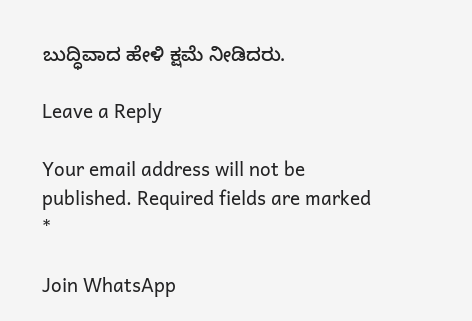ಬುದ್ಧಿವಾದ ಹೇಳಿ ಕ್ಷಮೆ ನೀಡಿದರು.

Leave a Reply

Your email address will not be published. Required fields are marked *

Join WhatsApp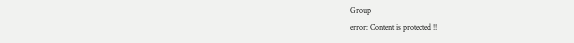Group
error: Content is protected !!